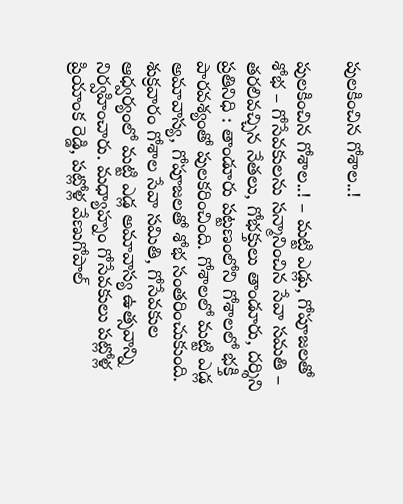పులకించిన గోశాల..!

పులకించిన గోశాల..! – మట్టి ఎడ్లు, గోపూజలతో శోభ – గోసేవకులను సన్మానించిన సేవా సమతి – తరలివచ్చిన నేతలు, గోభక్తులు తాండూరు, దర్శిని ప్రతినిధి : తాండూరు పట్టణంలోని గోశాలలో భక్తి పారవశ్యంతో పులకరించింది. గోశాలలో మట్టి ఎడ్ల అమావాస్య, గోపూజలతో శోభ సంతరించుకుంది. శుక్రవారం గోశాల సేవా సమితి, గోసేవకుల ఆధ్వర్యంలో మట్టి ఎడ్ల అమావాస్య ఉత్సవాన్ని నిర్వహించారు. మధ్యాహ్నం గోసేవకులు పట్లోళ్ల ప్రియాంక రెడ్డి, పట్లోళ్ల వేణుగోపాల్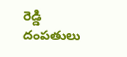రెడ్డి దంపతులు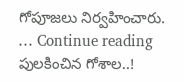గోపూజలు నిర్వహించారు. … Continue reading పులకించిన గోశాల..!